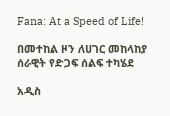Fana: At a Speed of Life!

በመተከል ዞን ለሀገር መከላከያ ሰራዊት የድጋፍ ሰልፍ ተካሄደ

አዲስ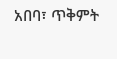አበባ፣ ጥቅምት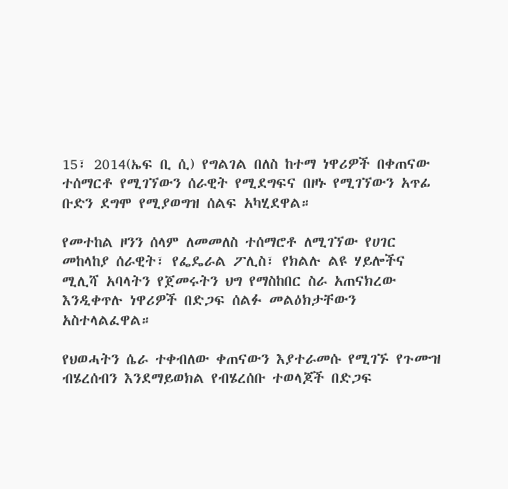15፣ 2014(ኤፍ ቢ ሲ) የግልገል በለስ ከተማ ነዋሪዎች በቀጠናው ተሰማርቶ የሚገኘውን ሰራዊት የሚደግፍና በዞኑ የሚገኘውን አጥፊ ቡድን ደግሞ የሚያወግዝ ሰልፍ አካሂደዋል።

የመተከል ዞንን ሰላም ለመመለስ ተሰማሮቶ ለሚገኘው የሀገር መከላከያ ሰራዊት፣ የፌዴራል ፖሊስ፣ የክልሉ ልዩ ሃይሎችና ሚሊሻ አባላትን የጀመሩትን ህግ የማስከበር ስራ አጠናክረው እንዲቀጥሉ ነዋሪዎች በድጋፍ ሰልፉ መልዕክታቸውን አስተላልፈዋል።

የህወሓትን ሴራ ተቀብለው ቀጠናውን እያተራመሱ የሚገኙ የጉሙዝ ብሄረሰብን እንደማይወክል የብሄረሰቡ ተወላጆች በድጋፍ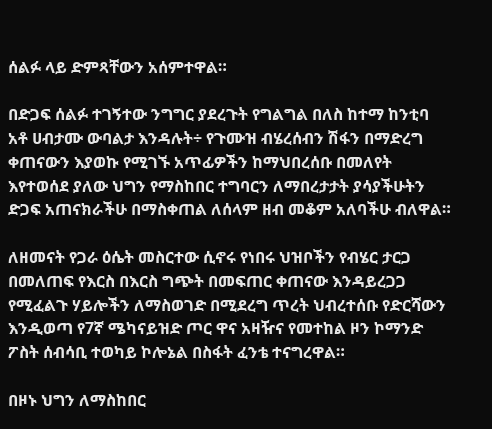ሰልፉ ላይ ድምጻቸውን አሰምተዋል።

በድጋፍ ሰልፉ ተገኝተው ንግግር ያደረጉት የግልግል በለስ ከተማ ከንቲባ አቶ ሀብታሙ ውባልታ እንዳሉት÷ የጉሙዝ ብሄረሰብን ሽፋን በማድረግ ቀጠናውን እያወኩ የሚገኙ አጥፊዎችን ከማህበረሰቡ በመለየት እየተወሰደ ያለው ህግን የማስከበር ተግባርን ለማበረታታት ያሳያችሁትን ድጋፍ አጠናክራችሁ በማስቀጠል ለሰላም ዘብ መቆም አለባችሁ ብለዋል።

ለዘመናት የጋራ ዕሴት መስርተው ሲኖሩ የነበሩ ህዝቦችን የብሄር ታርጋ በመለጠፍ የእርስ በእርስ ግጭት በመፍጠር ቀጠናው እንዳይረጋጋ የሚፈልጉ ሃይሎችን ለማስወገድ በሚደረግ ጥረት ህብረተሰቡ የድርሻውን እንዲወጣ የ7ኛ ሜካናይዝድ ጦር ዋና አዛዥና የመተከል ዞን ኮማንድ ፖስት ሰብሳቢ ተወካይ ኮሎኔል በስፋት ፈንቴ ተናግረዋል።

በዞኑ ህግን ለማስከበር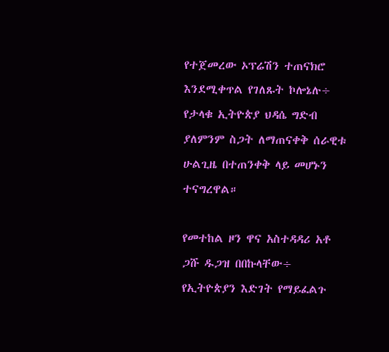የተጀመረው ኦፕሬሽን ተጠናክሮ እንደሚቀጥል የገለጹት ኮሎኔሉ÷ የታላቁ ኢትዮጵያ ህዳሴ ግድብ ያለምንም ስጋት ለማጠናቀቅ ሰራዊቱ ሁልጊዜ በተጠንቀቅ ላይ መሆኑን ተናግረዋል።

የመተከል ዞን ዋና አስተዳዳሪ አቶ ጋሹ ዱጋዝ በበኩላቸው÷ የኢትዮጵያን እድገት የማይፈልጉ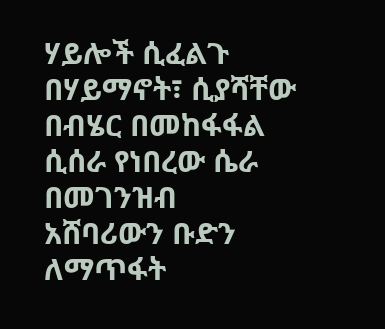ሃይሎች ሲፈልጉ በሃይማኖት፣ ሲያሻቸው በብሄር በመከፋፋል ሲሰራ የነበረው ሴራ በመገንዝብ አሸባሪውን ቡድን ለማጥፋት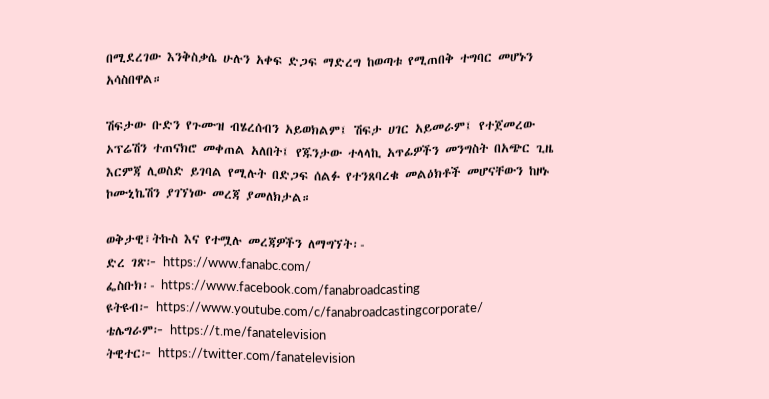በሚደረገው እንቅስቃሴ ሁሉን አቀፍ ድጋፍ ማድረግ ከወጣቱ የሚጠበቅ ተግባር መሆኑን አሳስበዋል።

ሽፍታው ቡድን የጉሙዝ ብሄረሰብን አይወክልም፤ ሽፍታ ሀገር አይመራም፤ የተጀመረው ኦፕሬሽን ተጠናክሮ መቀጠል አለበት፤ የጁንታው ተላላኪ አጥፊዎችን መንግስት በአጭር ጊዜ እርምጃ ሊወስድ ይገባል የሚሉት በድጋፍ ሰልፉ የተንጸባረቁ መልዕክቶች መሆናቸውን ከዞኑ ኮሙኒኬሽን ያገኘነው መረጃ ያመለክታል።

ወቅታዊ፣ትኩስ እና የተሟሉ መረጃዎችን ለማግኘት፡-
ድረ ገጽ፦ https://www.fanabc.com/
ፌስቡክ፡- https://www.facebook.com/fanabroadcasting
ዩትዩብ፦ https://www.youtube.com/c/fanabroadcastingcorporate/
ቴሌግራም፦ https://t.me/fanatelevision
ትዊተር፦ https://twitter.com/fanatelevision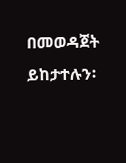በመወዳጀት ይከታተሉን፡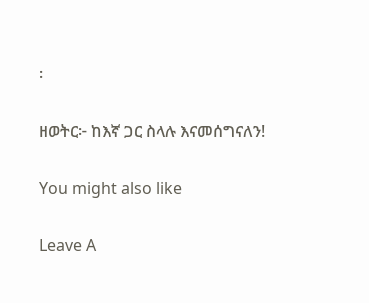፡

ዘወትር፦ ከእኛ ጋር ስላሉ እናመሰግናለን!

You might also like

Leave A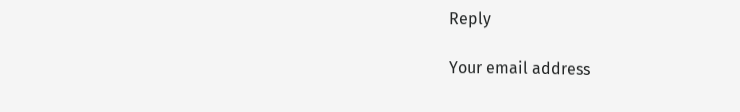Reply

Your email address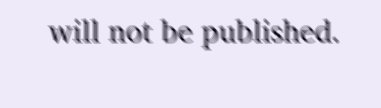will not be published.